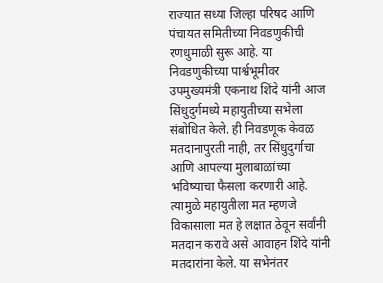राज्यात सध्या जिल्हा परिषद आणि पंचायत समितीच्या निवडणुकीची रणधुमाळी सुरू आहे. या निवडणुकीच्या पार्श्वभूमीवर उपमुख्यमंत्री एकनाथ शिंदे यांनी आज सिंधुदुर्गमध्ये महायुतीच्या सभेला संबोधित केले. ही निवडणूक केवळ मतदानापुरती नाही, तर सिंधुदुर्गाचा आणि आपल्या मुलाबाळांच्या भविष्याचा फैसला करणारी आहे. त्यामुळे महायुतीला मत म्हणजे विकासाला मत हे लक्षात ठेवून सर्वांनी मतदान करावे असे आवाहन शिंदे यांनी मतदारांना केले. या सभेनंतर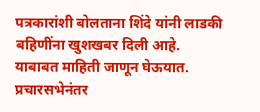पत्रकारांशी बोलताना शिंदे यांनी लाडकी बहिणींना खुशखबर दिली आहे. याबाबत माहिती जाणून घेऊयात.
प्रचारसभेनंतर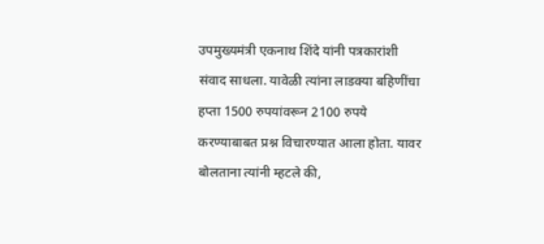उपमुख्यमंत्री एकनाथ शिंदे यांनी पत्रकारांशी संवाद साधला. यावेळी त्यांना लाडक्या बहिणींचा हप्ता 1500 रुपयांवरून 2100 रुपये करण्याबाबत प्रश्न विचारण्यात आला होता. यावर बोलताना त्यांनी म्हटले की,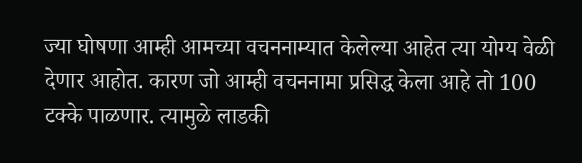ज्या घोषणा आम्ही आमच्या वचननाम्यात केलेल्या आहेत त्या योग्य वेळी देणार आहोत. कारण जो आम्ही वचननामा प्रसिद्ध केला आहे तो 100 टक्के पाळणार. त्यामुळे लाडकी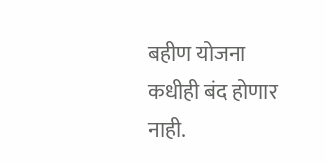बहीण योजना कधीही बंद होणार नाही.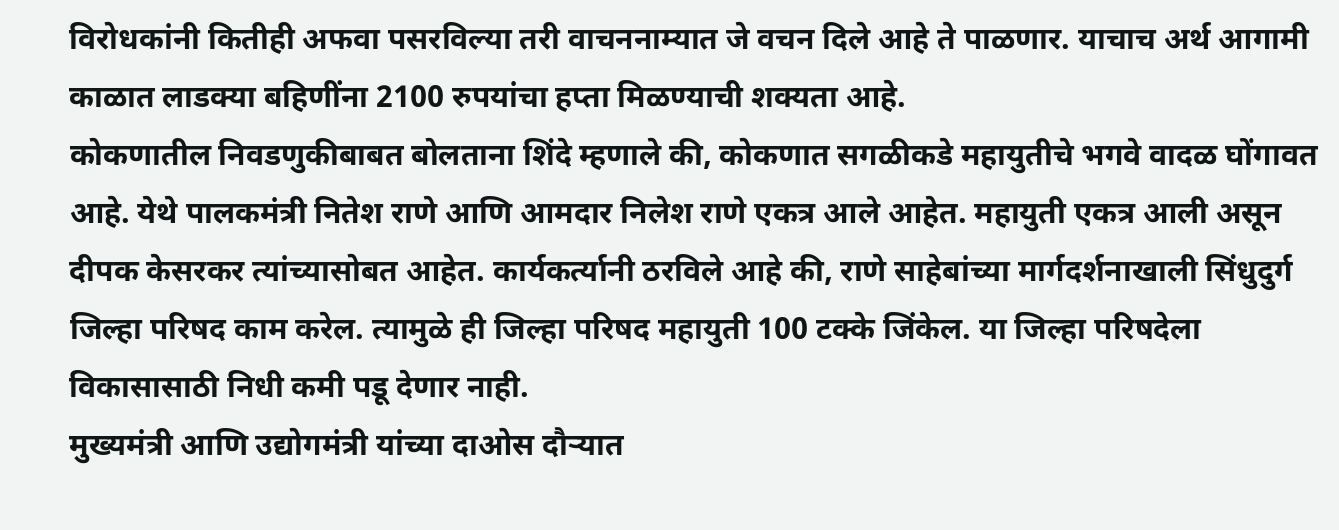विरोधकांनी कितीही अफवा पसरविल्या तरी वाचननाम्यात जे वचन दिले आहे ते पाळणार. याचाच अर्थ आगामी काळात लाडक्या बहिणींना 2100 रुपयांचा हप्ता मिळण्याची शक्यता आहे.
कोकणातील निवडणुकीबाबत बोलताना शिंदे म्हणाले की, कोकणात सगळीकडे महायुतीचे भगवे वादळ घोंगावत आहे. येथे पालकमंत्री नितेश राणे आणि आमदार निलेश राणे एकत्र आले आहेत. महायुती एकत्र आली असून दीपक केसरकर त्यांच्यासोबत आहेत. कार्यकर्त्यानी ठरविले आहे की, राणे साहेबांच्या मार्गदर्शनाखाली सिंधुदुर्ग जिल्हा परिषद काम करेल. त्यामुळे ही जिल्हा परिषद महायुती 100 टक्के जिंकेल. या जिल्हा परिषदेला विकासासाठी निधी कमी पडू देणार नाही.
मुख्यमंत्री आणि उद्योगमंत्री यांच्या दाओस दौऱ्यात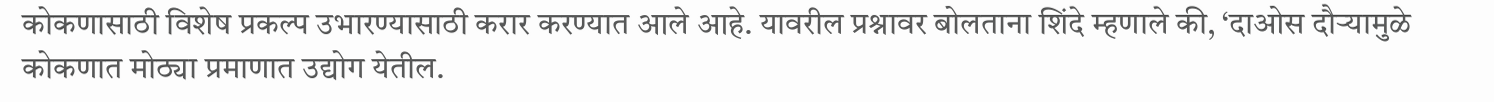कोकणासाठी विशेष प्रकल्प उभारण्यासाठी करार करण्यात आले आहे. यावरील प्रश्नावर बोलताना शिंदे म्हणाले की, ‘दाओस दौऱ्यामुळे कोकणात मोठ्या प्रमाणात उद्योग येतील.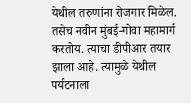येथील तरुणांना रोजगार मिळेल. तसेच नवीन मुंबई-गोवा महामार्ग करतोय. त्याचा डीपीआर तयार झाला आहे. त्यामुळे येथील पर्यटनाला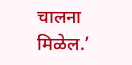चालना मिळेल.’